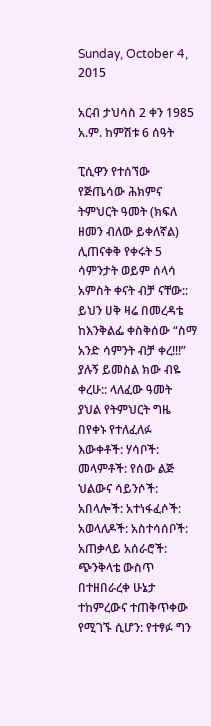Sunday, October 4, 2015

አርብ ታህሳስ 2 ቀን 1985 አ.ም. ከምሽቱ 6 ሰዓት

ፒሲዋን የተሰኘው የጅጤሳው ሕክምና ትምህርት ዓመት (ክፍለ ዘመን ብለው ይቀለኛል) ሊጠናቀቅ የቀሩት 5 ሳምንታት ወይም ሰላሳ አምስት ቀናት ብቻ ናቸው:: ይህን ሀቅ ዛሬ በመረዳቴ ከእንቅልፌ ቀስቅሰው “ስማ አንድ ሳምንት ብቻ ቀረ!!!” ያሉኝ ይመስል ክው ብዬ ቀረሁ:: ላለፈው ዓመት ያህል የትምህርት ግዜ በየቀኑ የተለፈለፉ እውቀቶች: ሃሳቦች: መላምቶች: የሰው ልጅ ህልውና ሳይንሶች: አበላሎች: አተነፋፈሶች:  አወላለዶች: አስተሳሰቦች: አጠቃላይ አሰራሮች: ጭንቅላቴ ውስጥ በተዘበራረቀ ሁኔታ ተከምረውና ተጠቅጥቀው የሚገኙ ሲሆን: የተፃፉ ግን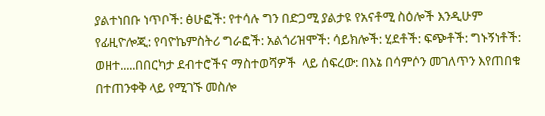ያልተነበቡ ነጥቦች: ፅሁፎች: የተሳሉ ግን በድጋሚ ያልታዩ የአናቶሚ ስዕሎች እንዲሁም የፊዚዮሎጂ: የባዮኬምስትሪ ግራፎች: አልጎሪዝሞች: ሳይክሎች: ሂደቶች: ፍጭቶች: ግኑኝነቶች: ወዘተ.....በበርካታ ደብተሮችና ማስተወሻዎች  ላይ ሰፍረው: በእኔ በሳምሶን መገለጥን እየጠበቁ በተጠንቀቅ ላይ የሚገኙ መስሎ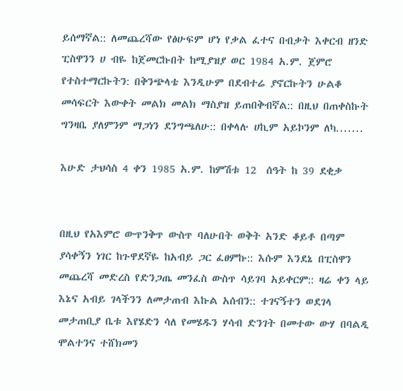ይሰማኛል:: ለመጨረሻው የፅሁፍም ሆነ የቃል ፈተና በብቃት እቀርብ ዘንድ ፒስዋንን ሀ ብዬ ከጀመርኩበት ከሚያዝያ ወር 1984 አ.ም. ጀምሮ የተስተማርኩትን: በቅንጭላቴ እንዲሁም በደብተሬ ያኖርኩትን ሁልቆ መሳፍርት እውቀት መልክ መልክ ማስያዝ ይጠበቅብኛል:: በዚህ በጠቀስኩት ግንዛቤ ያለምንም ማጋነን ደንግጫለሁ:: በቀላሉ ሀኪም አይኮንም ለካ.......

እሁድ ታህሳስ 4 ቀን 1985 አ.ም. ከምሽቱ 12  ሰዓት ከ 39 ደቂቃ


በዚህ የአእምሮ ውጥንቅጥ ውስጥ ባለሁበት ወቅት አንድ ቆይቶ በጣም ያሳቀኝን ነገር ከጉዋደኛዬ ከአብይ ጋር ፈፀምኩ:: እሱም እንደኔ በፒስዋን መጨረሻ መድረስ የድንጋጤ መንፈስ ውስጥ ሳይገባ አይቀርም:: ዛሬ ቀን ላይ እኔና አብይ ገላችንን ለመታጠብ እኩል አሰብን:: ተገናኝተን ወደገላ መታጠቢያ ቤቱ እየሄድን ሳለ የመሄዱን ሃሳብ ድንገት በመተው ውሃ በባልዲ ሞልተንና ተሸክመን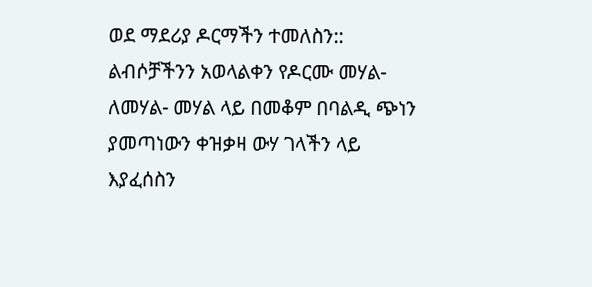ወደ ማደሪያ ዶርማችን ተመለስን:: ልብሶቻችንን አወላልቀን የዶርሙ መሃል- ለመሃል- መሃል ላይ በመቆም በባልዲ ጭነን ያመጣነውን ቀዝቃዛ ውሃ ገላችን ላይ እያፈሰስን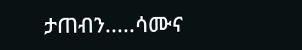ታጠብን.....ሳሙና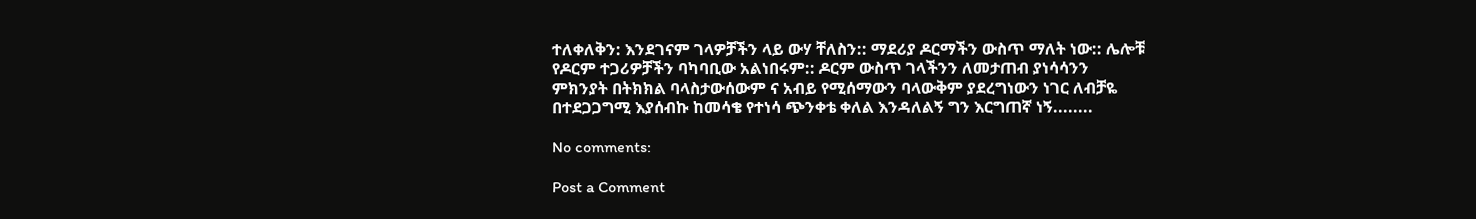ተለቀለቅን: እንደገናም ገላዎቻችን ላይ ውሃ ቸለስን:: ማደሪያ ዶርማችን ውስጥ ማለት ነው:: ሌሎቹ የዶርም ተጋሪዎቻችን ባካባቢው አልነበሩም:: ዶርም ውስጥ ገላችንን ለመታጠብ ያነሳሳንን ምክንያት በትክክል ባላስታውሰውም ና አብይ የሚሰማውን ባላውቅም ያደረግነውን ነገር ለብቻዬ በተደጋጋግሚ እያሰብኩ ከመሳቄ የተነሳ ጭንቀቴ ቀለል እንዳለልኝ ግን እርግጠኛ ነኝ........

No comments:

Post a Comment